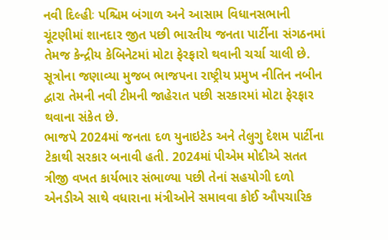નવી દિલ્હીઃ પશ્ચિમ બંગાળ અને આસામ વિધાનસભાની ચૂંટણીમાં શાનદાર જીત પછી ભારતીય જનતા પાર્ટીના સંગઠનમાં તેમજ કેન્દ્રીય કેબિનેટમાં મોટા ફેરફારો થવાની ચર્ચા ચાલી છે. સૂત્રોના જણાવ્યા મુજબ ભાજપના રાષ્ટ્રીય પ્રમુખ નીતિન નબીન દ્વારા તેમની નવી ટીમની જાહેરાત પછી સરકારમાં મોટા ફેરફાર થવાના સંકેત છે.
ભાજપે 2024માં જનતા દળ યુનાઇટેડ અને તેલુગુ દેશમ પાર્ટીના ટેકાથી સરકાર બનાવી હતી. 2024માં પીએમ મોદીએ સતત ત્રીજી વખત કાર્યભાર સંભાળ્યા પછી તેનાં સહયોગી દળો એનડીએ સાથે વધારાના મંત્રીઓને સમાવવા કોઈ ઔપચારિક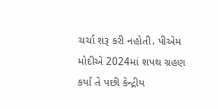ચર્ચા શરૂ કરી નહોતી. પીએમ મોદીએ 2024માં શપથ ગ્રહણ કર્યા તે પછી કેન્દ્રીય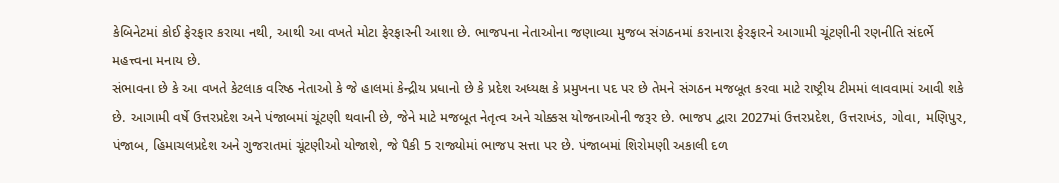કેબિનેટમાં કોઈ ફેરફાર કરાયા નથી, આથી આ વખતે મોટા ફેરફારની આશા છે. ભાજપના નેતાઓના જણાવ્યા મુજબ સંગઠનમાં કરાનારા ફેરફારને આગામી ચૂંટણીની રણનીતિ સંદર્ભે મહત્ત્વના મનાય છે.
સંભાવના છે કે આ વખતે કેટલાક વરિષ્ઠ નેતાઓ કે જે હાલમાં કેન્દ્રીય પ્રધાનો છે કે પ્રદેશ અધ્યક્ષ કે પ્રમુખના પદ પર છે તેમને સંગઠન મજબૂત કરવા માટે રાષ્ટ્રીય ટીમમાં લાવવામાં આવી શકે છે. આગામી વર્ષે ઉત્તરપ્રદેશ અને પંજાબમાં ચૂંટણી થવાની છે, જેને માટે મજબૂત નેતૃત્વ અને ચોક્કસ યોજનાઓની જરૂર છે. ભાજપ દ્વારા 2027માં ઉત્તરપ્રદેશ, ઉત્તરાખંડ, ગોવા, મણિપુર, પંજાબ, હિમાચલપ્રદેશ અને ગુજરાતમાં ચૂંટણીઓ યોજાશે, જે પૈકી 5 રાજ્યોમાં ભાજપ સત્તા પર છે. પંજાબમાં શિરોમણી અકાલી દળ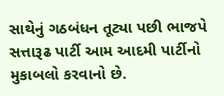સાથેનું ગઠબંધન તૂટ્યા પછી ભાજપે સત્તારૂઢ પાર્ટી આમ આદમી પાર્ટીનો મુકાબલો કરવાનો છે.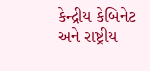કેન્દ્રીય કેબિનેટ અને રાષ્ટ્રીય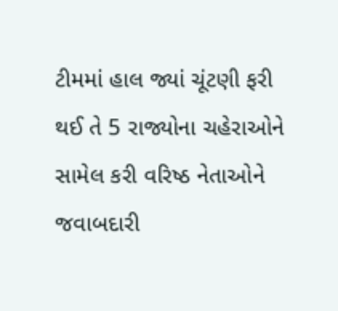ટીમમાં હાલ જ્યાં ચૂંટણી ફરી થઈ તે 5 રાજ્યોના ચહેરાઓને સામેલ કરી વરિષ્ઠ નેતાઓને જવાબદારી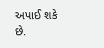અપાઈ શકે છે.